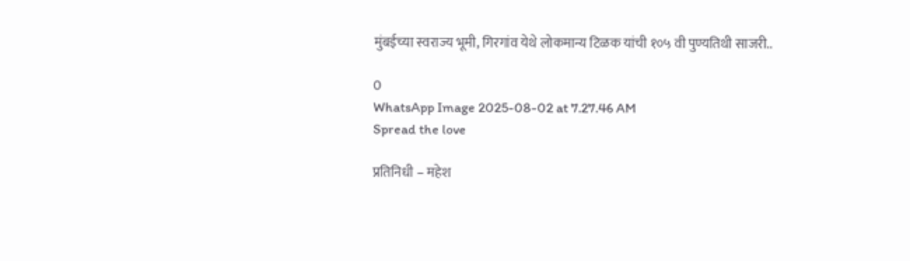मुंबईच्या स्वराज्य भूमी, गिरगांव येथे लोकमान्य टिळक यांची १०५ वी पुण्यतिथी साजरी..

0
WhatsApp Image 2025-08-02 at 7.27.46 AM
Spread the love

प्रतिनिधी – महेश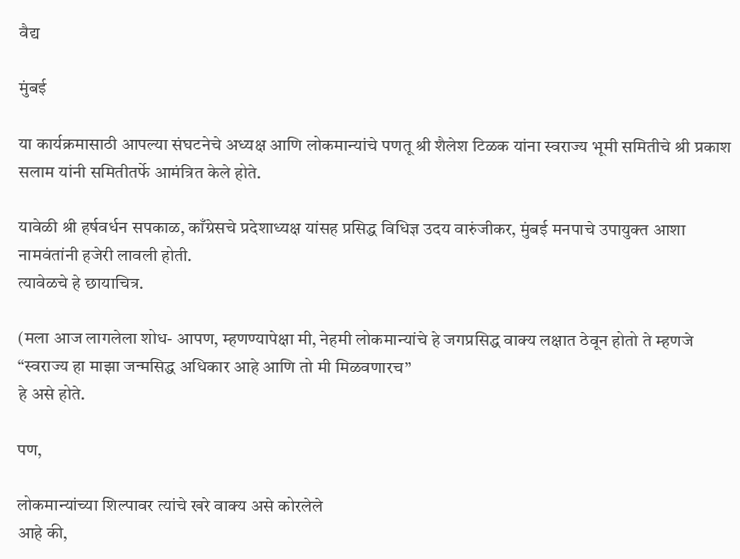वैद्य

मुंबई

या कार्यक्रमासाठी आपल्या संघटनेचे अध्यक्ष आणि लोकमान्यांचे पणतू श्री शैलेश टिळक यांना स्वराज्य भूमी समितीचे श्री प्रकाश सलाम यांनी समितीतर्फे आमंत्रित केले होते.

यावेळी श्री हर्षवर्धन सपकाळ, काँग्रेसचे प्रदेशाध्यक्ष यांसह प्रसिद्ध विधिज्ञ उदय वारुंजीकर, मुंबई मनपाचे उपायुक्त आशा नामवंतांनी हजेरी लावली होती.
त्यावेळचे हे छायाचित्र.

(मला आज लागलेला शोध- आपण, म्हणण्यापेक्षा मी, नेहमी लोकमान्यांचे हे जगप्रसिद्ध वाक्य लक्षात ठेवून होतो ते म्हणजे
“स्वराज्य हा माझा जन्मसिद्ध अधिकार आहे आणि तो मी मिळवणारच”
हे असे होते.

पण,

लोकमान्यांच्या शिल्पावर त्यांचे खरे वाक्य असे कोरलेले
आहे की,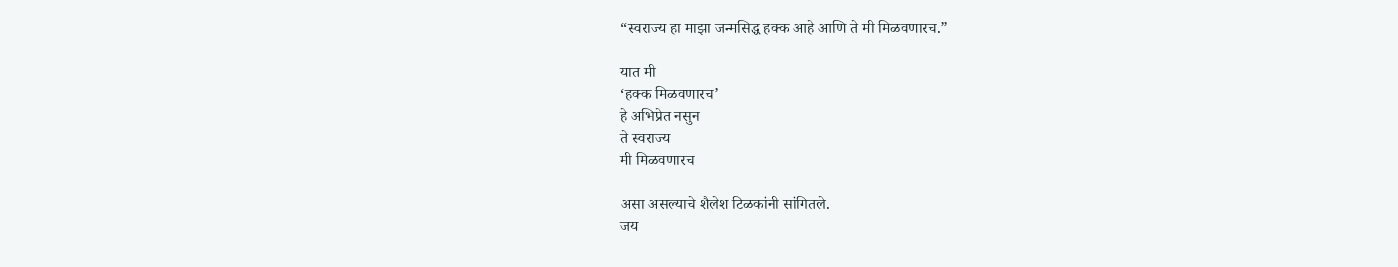“स्वराज्य हा माझा जन्मसिद्ध हक्क आहे आणि ते मी मिळवणारच.”

यात मी
‘हक्क मिळवणारच’
हे अभिप्रेत नसुन
ते स्वराज्य
मी मिळवणारच

असा असल्याचे शैलेश टिळकांनी सांगितले.
जय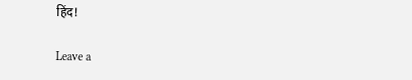हिंद!

Leave a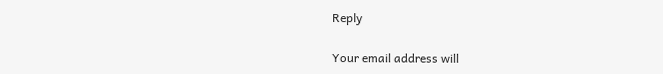Reply

Your email address will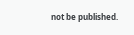not be published.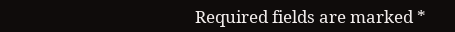Required fields are marked *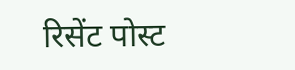रिसेंट पोस्ट